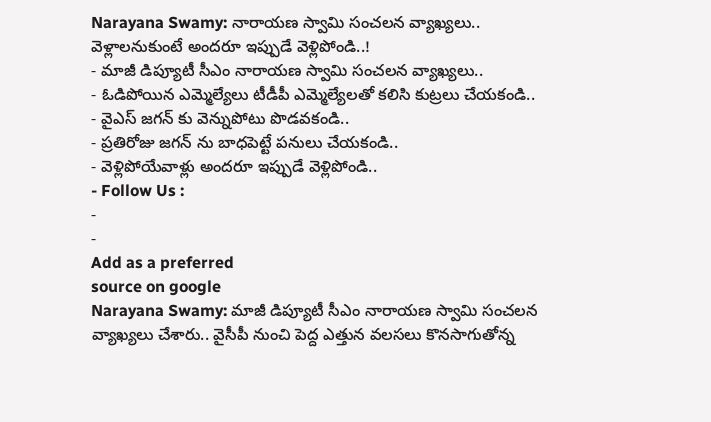Narayana Swamy: నారాయణ స్వామి సంచలన వ్యాఖ్యలు.. వెళ్లాలనుకుంటే అందరూ ఇప్పుడే వెళ్లిపోండి..!
- మాజీ డిప్యూటీ సీఎం నారాయణ స్వామి సంచలన వ్యాఖ్యలు..
- ఓడిపోయిన ఎమ్మెల్యేలు టీడీపీ ఎమ్మెల్యేలతో కలిసి కుట్రలు చేయకండి..
- వైఎస్ జగన్ కు వెన్నుపోటు పొడవకండి..
- ప్రతిరోజు జగన్ ను బాధపెట్టే పనులు చేయకండి..
- వెళ్లిపోయేవాళ్లు అందరూ ఇప్పుడే వెళ్లిపోండి..
- Follow Us :
-
-
Add as a preferred
source on google
Narayana Swamy: మాజీ డిప్యూటీ సీఎం నారాయణ స్వామి సంచలన వ్యాఖ్యలు చేశారు.. వైసీపీ నుంచి పెద్ద ఎత్తున వలసలు కొనసాగుతోన్న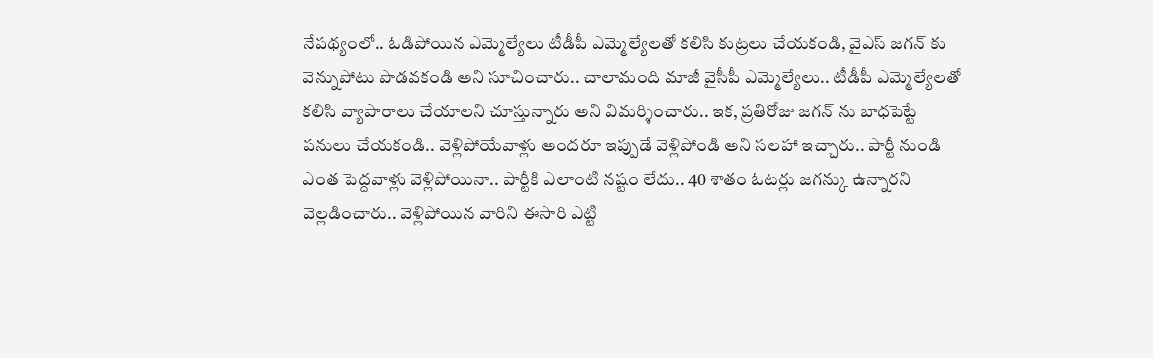నేపథ్యంలో.. ఓడిపోయిన ఎమ్మెల్యేలు టీడీపీ ఎమ్మెల్యేలతో కలిసి కుట్రలు చేయకండి, వైఎస్ జగన్ కు వెన్నుపోటు పొడవకండి అని సూచించారు.. చాలామంది మాజీ వైసీపీ ఎమ్మెల్యేలు.. టీడీపీ ఎమ్మెల్యేలతో కలిసి వ్యాపారాలు చేయాలని చూస్తున్నారు అని విమర్శించారు.. ఇక, ప్రతిరోజు జగన్ ను బాధపెట్టే పనులు చేయకండి.. వెళ్లిపోయేవాళ్లు అందరూ ఇప్పుడే వెళ్లిపోండి అని సలహా ఇచ్చారు.. పార్టీ నుండి ఎంత పెద్దవాళ్లు వెళ్లిపోయినా.. పార్టీకి ఎలాంటి నష్టం లేదు.. 40 శాతం ఓటర్లు జగన్కు ఉన్నారని వెల్లడించారు.. వెళ్లిపోయిన వారిని ఈసారి ఎట్టి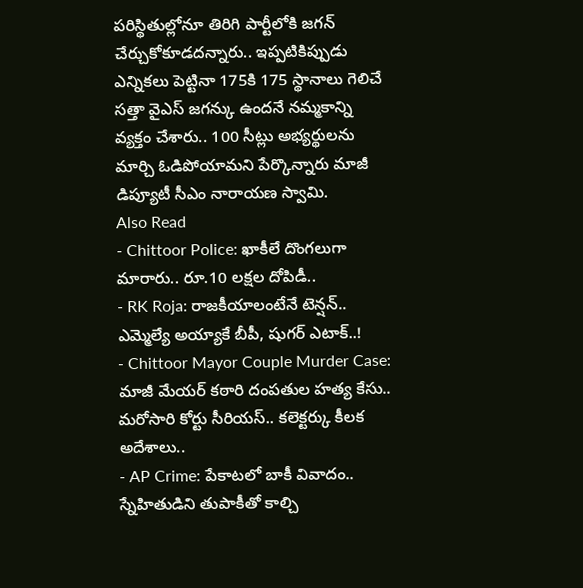పరిస్థితుల్లోనూ తిరిగి పార్టీలోకి జగన్ చేర్చుకోకూడదన్నారు.. ఇప్పటికిప్పుడు ఎన్నికలు పెట్టినా 175కి 175 స్థానాలు గెలిచే సత్తా వైఎస్ జగన్కు ఉందనే నమ్మకాన్ని వ్యక్తం చేశారు.. 100 సీట్లు అభ్యర్థులను మార్చి ఓడిపోయామని పేర్కొన్నారు మాజీ డిప్యూటీ సీఎం నారాయణ స్వామి.
Also Read
- Chittoor Police: ఖాకీలే దొంగలుగా మారారు.. రూ.10 లక్షల దోపిడీ..
- RK Roja: రాజకీయాలంటేనే టెన్షన్.. ఎమ్మెల్యే అయ్యాకే బీపీ, షుగర్ ఎటాక్..!
- Chittoor Mayor Couple Murder Case: మాజీ మేయర్ కఠారి దంపతుల హత్య కేసు.. మరోసారి కోర్టు సీరియస్.. కలెక్టర్కు కీలక అదేశాలు..
- AP Crime: పేకాటలో బాకీ వివాదం.. స్నేహితుడిని తుపాకీతో కాల్చి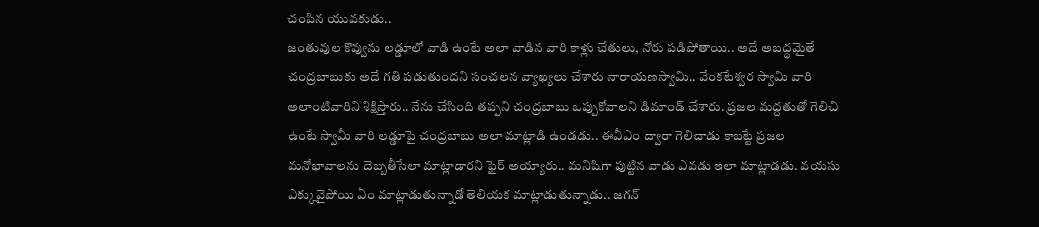చంపిన యువకుడు..
జంతువుల కొవ్వును లడ్డూలో వాడి ఉంటే అలా వాడిన వారి కాళ్లు చేతులు, నోరు పడిపోతాయి.. అదే అబద్ధమైతే చంద్రబాబుకు అదే గతి పడుతుందని సంచలన వ్యాఖ్యలు చేశారు నారాయణస్వామి.. వేంకటేశ్వర స్వామి వారి అలాంటివారిని శిక్షిస్తారు.. నేను చేసింది తప్పని చంద్రబాబు ఒప్పుకోవాలని డిమాండ్ చేశారు. ప్రజల మద్దతుతో గెలిచి ఉంటే స్వామీ వారి లడ్డూపై చంద్రబాబు అలా మాట్లాడి ఉండడు.. ఈవీఎం ద్వారా గెలిచాడు కాబట్టే ప్రజల మనోభావాలను దెబ్బతీసేలా మాట్లాడారని ఫైర్ అయ్యారు.. మనిషిగా పుట్టిన వాడు ఎవడు ఇలా మాట్లాడడు. వయసు ఎక్కువైపోయి ఏం మాట్లాడుతున్నాడో తెలియక మాట్లాడుతున్నాడు.. జగన్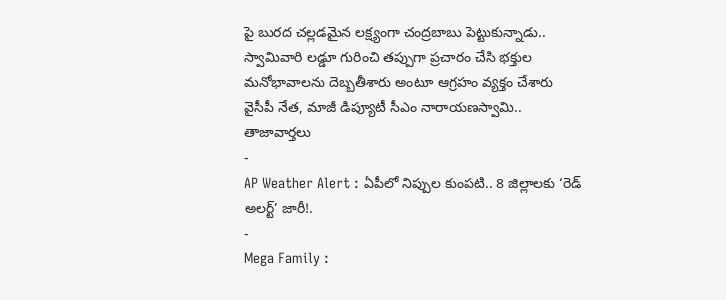పై బురద చల్లడమైన లక్ష్యంగా చంద్రబాబు పెట్టుకున్నాడు.. స్వామివారి లడ్డూ గురించి తప్పుగా ప్రచారం చేసి భక్తుల మనోభావాలను దెబ్బతీశారు అంటూ ఆగ్రహం వ్యక్తం చేశారు వైసీపీ నేత, మాజీ డిప్యూటీ సీఎం నారాయణస్వామి..
తాజావార్తలు
-
AP Weather Alert : ఏపీలో నిప్పుల కుంపటి.. 8 జిల్లాలకు ‘రెడ్ అలర్ట్’ జారీ!.
-
Mega Family :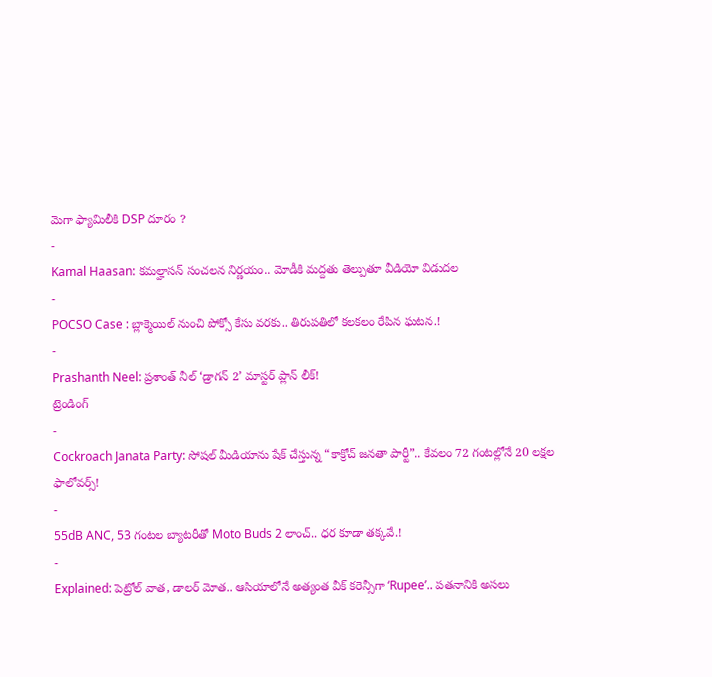మెగా ఫ్యామిలీకి DSP దూరం ?
-
Kamal Haasan: కమల్హాసన్ సంచలన నిర్ణయం.. మోడీకి మద్దతు తెల్పుతూ వీడియో విడుదల
-
POCSO Case : బ్లాక్మెయిల్ నుంచి పోక్సో కేసు వరకు.. తిరుపతిలో కలకలం రేపిన ఘటన.!
-
Prashanth Neel: ప్రశాంత్ నీల్ ‘డ్రాగన్ 2’ మాస్టర్ ప్లాన్ లీక్!
ట్రెండింగ్
-
Cockroach Janata Party: సోషల్ మీడియాను షేక్ చేస్తున్న “కాక్రోచ్ జనతా పార్టీ”.. కేవలం 72 గంటల్లోనే 20 లక్షల ఫాలోవర్స్!
-
55dB ANC, 53 గంటల బ్యాటరీతో Moto Buds 2 లాంచ్.. ధర కూడా తక్కవే.!
-
Explained: పెట్రోల్ వాత, డాలర్ మోత.. ఆసియాలోనే అత్యంత వీక్ కరెన్సీగా ‘Rupee’.. పతనానికి అసలు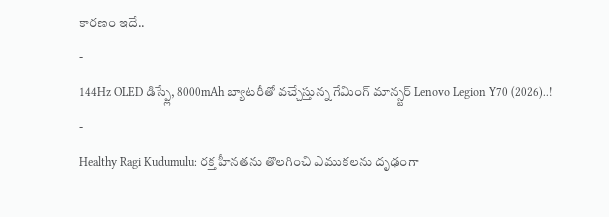కారణం ఇదే..
-
144Hz OLED డిస్ప్లే, 8000mAh బ్యాటరీతో వచ్చేస్తున్న గేమింగ్ మాన్స్టర్ Lenovo Legion Y70 (2026)..!
-
Healthy Ragi Kudumulu: రక్త హీనతను తొలగించి ఎముకలను దృఢంగా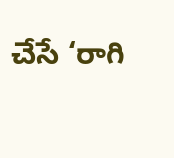చేసే ‘రాగి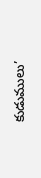కుడుములు’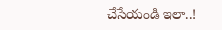చేసేయండి ఇలా..!